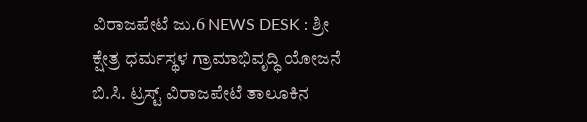ವಿರಾಜಪೇಟೆ ಜು.6 NEWS DESK : ಶ್ರೀ ಕ್ಷೇತ್ರ ಧರ್ಮಸ್ಥಳ ಗ್ರಾಮಾಭಿವೃದ್ಧಿ ಯೋಜನೆ ಬಿ.ಸಿ. ಟ್ರಸ್ಟ್ ವಿರಾಜಪೇಟೆ ತಾಲೂಕಿನ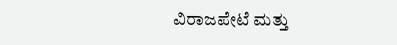ವಿರಾಜಪೇಟೆ ಮತ್ತು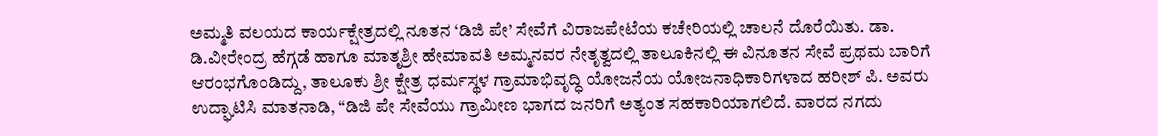ಅಮ್ಮತಿ ವಲಯದ ಕಾರ್ಯಕ್ಷೇತ್ರದಲ್ಲಿ ನೂತನ ‘ಡಿಜಿ ಪೇ’ ಸೇವೆಗೆ ವಿರಾಜಪೇಟೆಯ ಕಚೇರಿಯಲ್ಲಿ ಚಾಲನೆ ದೊರೆಯಿತು. ಡಾ. ಡಿ.ವೀರೇಂದ್ರ ಹೆಗ್ಗಡೆ ಹಾಗೂ ಮಾತೃಶ್ರೀ ಹೇಮಾವತಿ ಅಮ್ಮನವರ ನೇತೃತ್ವದಲ್ಲಿ ತಾಲೂಕಿನಲ್ಲಿ ಈ ವಿನೂತನ ಸೇವೆ ಪ್ರಥಮ ಬಾರಿಗೆ ಆರಂಭಗೊಂಡಿದ್ದು, ತಾಲೂಕು ಶ್ರೀ ಕ್ಷೇತ್ರ ಧರ್ಮಸ್ಥಳ ಗ್ರಾಮಾಭಿವೃದ್ಧಿ ಯೋಜನೆಯ ಯೋಜನಾಧಿಕಾರಿಗಳಾದ ಹರೀಶ್ ಪಿ. ಅವರು ಉದ್ಘಾಟಿಸಿ ಮಾತನಾಡಿ, “ಡಿಜಿ ಪೇ ಸೇವೆಯು ಗ್ರಾಮೀಣ ಭಾಗದ ಜನರಿಗೆ ಅತ್ಯಂತ ಸಹಕಾರಿಯಾಗಲಿದೆ. ವಾರದ ನಗದು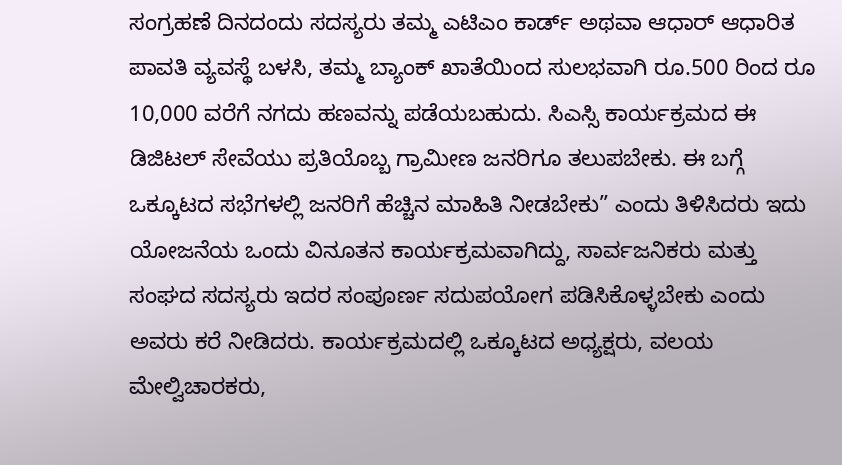ಸಂಗ್ರಹಣೆ ದಿನದಂದು ಸದಸ್ಯರು ತಮ್ಮ ಎಟಿಎಂ ಕಾರ್ಡ್ ಅಥವಾ ಆಧಾರ್ ಆಧಾರಿತ ಪಾವತಿ ವ್ಯವಸ್ಥೆ ಬಳಸಿ, ತಮ್ಮ ಬ್ಯಾಂಕ್ ಖಾತೆಯಿಂದ ಸುಲಭವಾಗಿ ರೂ.500 ರಿಂದ ರೂ 10,000 ವರೆಗೆ ನಗದು ಹಣವನ್ನು ಪಡೆಯಬಹುದು. ಸಿಎಸ್ಸಿ ಕಾರ್ಯಕ್ರಮದ ಈ ಡಿಜಿಟಲ್ ಸೇವೆಯು ಪ್ರತಿಯೊಬ್ಬ ಗ್ರಾಮೀಣ ಜನರಿಗೂ ತಲುಪಬೇಕು. ಈ ಬಗ್ಗೆ ಒಕ್ಕೂಟದ ಸಭೆಗಳಲ್ಲಿ ಜನರಿಗೆ ಹೆಚ್ಚಿನ ಮಾಹಿತಿ ನೀಡಬೇಕು” ಎಂದು ತಿಳಿಸಿದರು ಇದು ಯೋಜನೆಯ ಒಂದು ವಿನೂತನ ಕಾರ್ಯಕ್ರಮವಾಗಿದ್ದು, ಸಾರ್ವಜನಿಕರು ಮತ್ತು ಸಂಘದ ಸದಸ್ಯರು ಇದರ ಸಂಪೂರ್ಣ ಸದುಪಯೋಗ ಪಡಿಸಿಕೊಳ್ಳಬೇಕು ಎಂದು ಅವರು ಕರೆ ನೀಡಿದರು. ಕಾರ್ಯಕ್ರಮದಲ್ಲಿ ಒಕ್ಕೂಟದ ಅಧ್ಯಕ್ಷರು, ವಲಯ ಮೇಲ್ವಿಚಾರಕರು,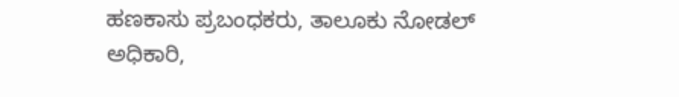ಹಣಕಾಸು ಪ್ರಬಂಧಕರು, ತಾಲೂಕು ನೋಡಲ್ ಅಧಿಕಾರಿ,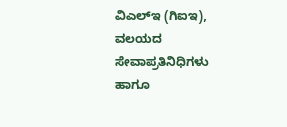ವಿಎಲ್ಇ (ಗಿಐಇ), ವಲಯದ ಸೇವಾಪ್ರತಿನಿಧಿಗಳು ಹಾಗೂ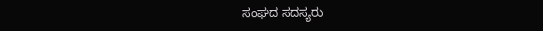ಸಂಘದ ಸದಸ್ಯರು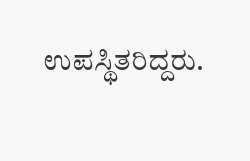ಉಪಸ್ಥಿತರಿದ್ದರು.